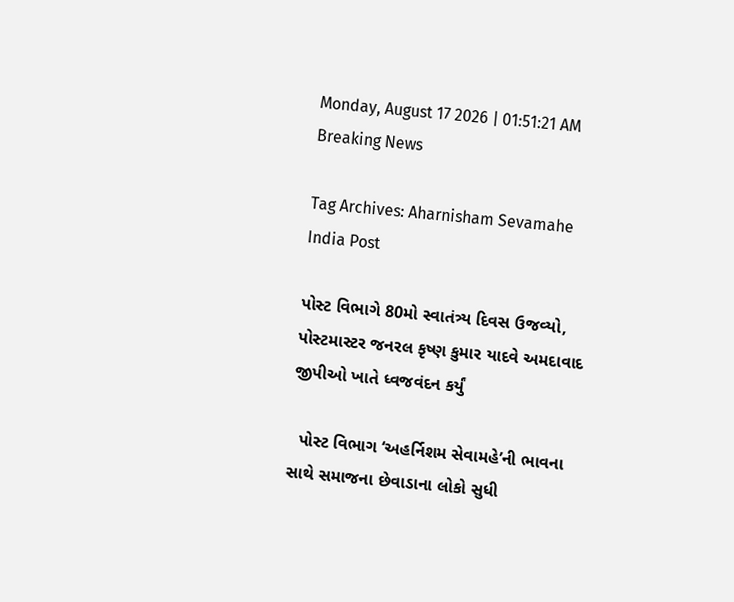Monday, August 17 2026 | 01:51:21 AM
Breaking News

Tag Archives: Aharnisham Sevamahe India Post

પોસ્ટ વિભાગે 80મો સ્વાતંત્ર્ય દિવસ ઉજવ્યો, પોસ્ટમાસ્ટર જનરલ કૃષ્ણ કુમાર યાદવે અમદાવાદ જીપીઓ ખાતે ધ્વજવંદન કર્યું

  પોસ્ટ વિભાગ ‘અહર્નિશમ સેવામહે’ની ભાવના સાથે સમાજના છેવાડાના લોકો સુધી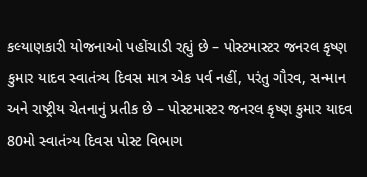કલ્યાણકારી યોજનાઓ પહોંચાડી રહ્યું છે – પોસ્ટમાસ્ટર જનરલ કૃષ્ણ કુમાર યાદવ સ્વાતંત્ર્ય દિવસ માત્ર એક પર્વ નહીં, પરંતુ ગૌરવ, સન્માન અને રાષ્ટ્રીય ચેતનાનું પ્રતીક છે – પોસ્ટમાસ્ટર જનરલ કૃષ્ણ કુમાર યાદવ 80મો સ્વાતંત્ર્ય દિવસ પોસ્ટ વિભાગ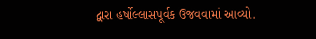દ્વારા હર્ષોલ્લાસપૂર્વક ઉજવવામાં આવ્યો.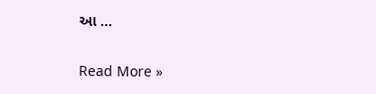આ …

Read More »